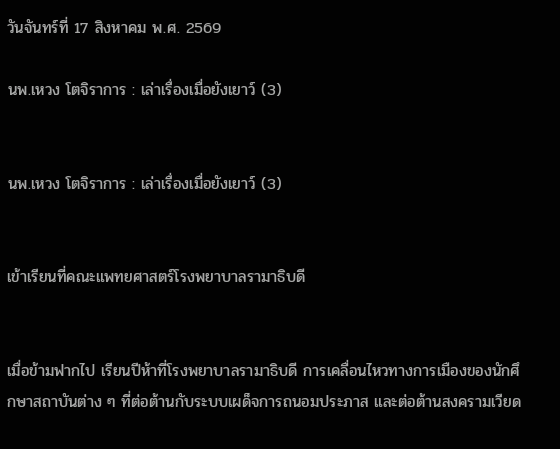วันจันทร์ที่ 17 สิงหาคม พ.ศ. 2569

นพ.เหวง โตจิราการ : เล่าเรื่องเมื่อยังเยาว์ (3)


นพ.เหวง โตจิราการ : เล่าเรื่องเมื่อยังเยาว์ (3)


เข้าเรียนที่คณะแพทยศาสตร์โรงพยาบาลรามาธิบดี


เมื่อข้ามฟากไป เรียนปีห้าที่โรงพยาบาลรามาธิบดี การเคลื่อนไหวทางการเมืองของนักศึกษาสถาบันต่าง ๆ ที่ต่อต้านกับระบบเผด็จการถนอมประภาส และต่อต้านสงครามเวียด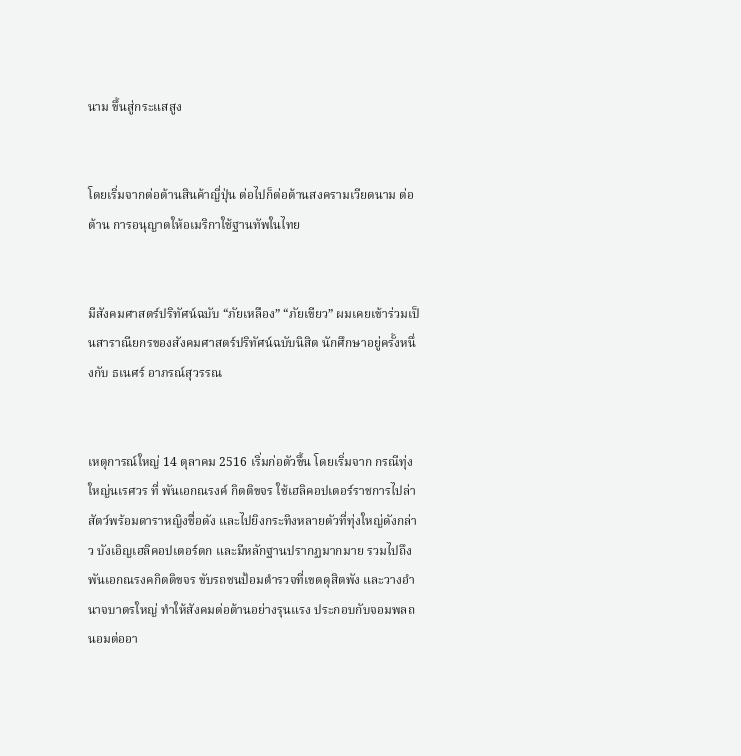นาม ขึ้นสู่กระแสสูง


โดยเริ่มจากต่อต้านสินค้าญี่ปุ่น ต่อไปก็ต่อต้านสงครามเวียดนาม ต่อต้าน การอนุญาตให้อเมริกาใช้ฐานทัพในไทย


มีสังคมศาสตร์ปริทัศน์ฉบับ “ภัยเหลือง” “ภัยเขียว” ผมเคยเข้าร่วมเป็นสาราณียกรของสังคมศาสตร์ปริทัศน์ฉบับนิสิต นักศึกษาอยู่ครั้งหนึ่งกับ ธเนศร์ อาภรณ์สุวรรณ


เหตุการณ์ใหญ่ 14 ตุลาคม 2516 เริ่มก่อตัวขึ้น โดยเริ่มจาก กรณีทุ่งใหญ่นเรศวร ที่ พันเอกณรงค์ กิตติขจร ใช้เฮลิคอปเตอร์ราชการไปล่าสัตว์พร้อมดาราหญิงชื่อดัง และไปยิงกระทิงหลายตัวที่ทุ่งใหญ่ดังกล่าว บังเอิญเฮลิคอปเตอร์ตก และมีหลักฐานปรากฏมากมาย รวมไปถึง พันเอกณรงคกิตติขจร ขับรถชนป้อมตำรวจที่เขตดุสิตพัง และวางอำนาจบาตรใหญ่ ทำให้สังคมต่อต้านอย่างรุนแรง ประกอบกับจอมพลถนอมต่ออา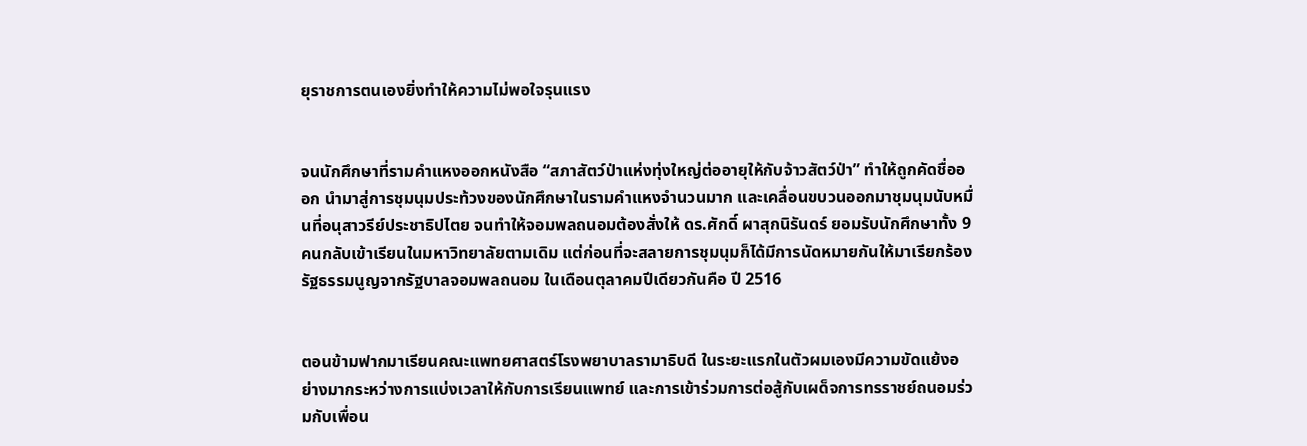ยุราชการตนเองยิ่งทำให้ความไม่พอใจรุนแรง


จนนักศึกษาที่รามคำแหงออกหนังสือ “สภาสัตว์ป่าแห่งทุ่งใหญ่ต่ออายุให้กับจ้าวสัตว์ป่า” ทำให้ถูกคัดชื่อออก นำมาสู่การชุมนุมประท้วงของนักศึกษาในรามคำแหงจำนวนมาก และเคลื่อนขบวนออกมาชุมนุมนับหมื่นที่อนุสาวรีย์ประชาธิปไตย จนทำให้จอมพลถนอมต้องสั่งให้ ดร.ศักดิ์ ผาสุกนิรันดร์ ยอมรับนักศึกษาทั้ง 9 คนกลับเข้าเรียนในมหาวิทยาลัยตามเดิม แต่ก่อนที่จะสลายการชุมนุมก็ได้มีการนัดหมายกันให้มาเรียกร้องรัฐธรรมนูญจากรัฐบาลจอมพลถนอม ในเดือนตุลาคมปีเดียวกันคือ ปี 2516


ตอนข้ามฟากมาเรียนคณะแพทยศาสตร์โรงพยาบาลรามาธิบดี ในระยะแรกในตัวผมเองมีความขัดแย้งอย่างมากระหว่างการแบ่งเวลาให้กับการเรียนแพทย์ และการเข้าร่วมการต่อสู้กับเผด็จการทรราชย์ถนอมร่วมกับเพื่อน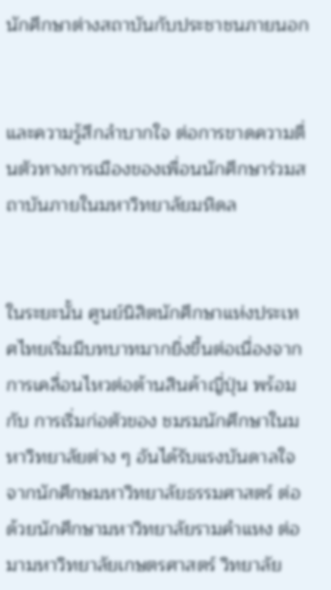นักศึกษาต่างสถาบันกับประชาชนภายนอก


และความรู้สึกลำบากใจ ต่อการขาดความตื่นตัวทางการเมืองของเพื่อนนักศึกษาร่วมสถาบันภายในมหาวิทยาลัยมหิดล


ในระยะนั้น ศูนย์นิสิตนักศึกษาแห่งประเทศไทยเริ่มมีบทบาทมากยิ่งขึ้นต่อเนื่องจากการเคลื่อนไหวต่อต้านสินค้าญี่ปุ่น พร้อมกับ การเริ่มก่อตัวของ ชมรมนักศึกษาในมหาวิทยาลัยต่าง ๆ อันได้รับแรงบันดาลใจจากนักศึกษมหาวิทยาลัยธรรมศาสตร์ ต่อด้วยนักศึกษามหาวิทยาลัยรามคำแหง ต่อมามหาวิทยาลัยเกษตรศาสตร์ วิทยาลัย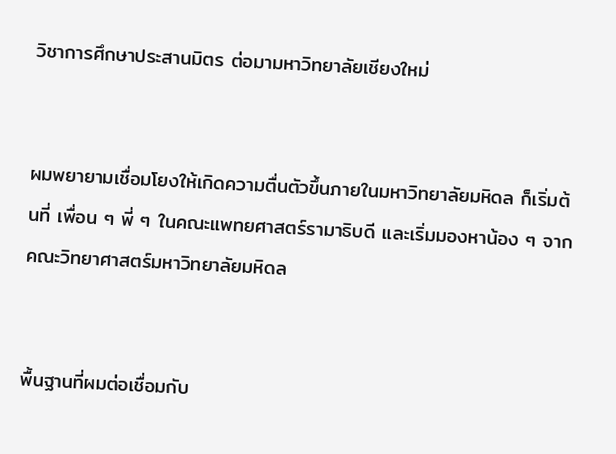วิชาการศึกษาประสานมิตร ต่อมามหาวิทยาลัยเชียงใหม่


ผมพยายามเชื่อมโยงให้เกิดความตื่นตัวขึ้นภายในมหาวิทยาลัยมหิดล ก็เริ่มต้นที่ เพื่อน ๆ พี่ ๆ ในคณะแพทยศาสตร์รามาธิบดี และเริ่มมองหาน้อง ๆ จากคณะวิทยาศาสตร์มหาวิทยาลัยมหิดล


พื้นฐานที่ผมต่อเชื่อมกับ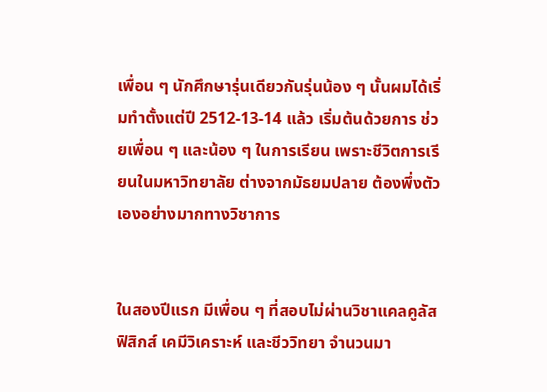เพื่อน ๆ นักศึกษารุ่นเดียวกันรุ่นน้อง ๆ นั้นผมได้เริ่มทำตั้งแต่ปี 2512-13-14 แล้ว เริ่มต้นด้วยการ ช่วยเพื่อน ๆ และน้อง ๆ ในการเรียน เพราะชีวิตการเรียนในมหาวิทยาลัย ต่างจากมัธยมปลาย ต้องพึ่งตัวเองอย่างมากทางวิชาการ


ในสองปีแรก มีเพื่อน ๆ ที่สอบไม่ผ่านวิชาแคลคูลัส ฟิสิกส์ เคมีวิเคราะห์ และชีววิทยา จำนวนมา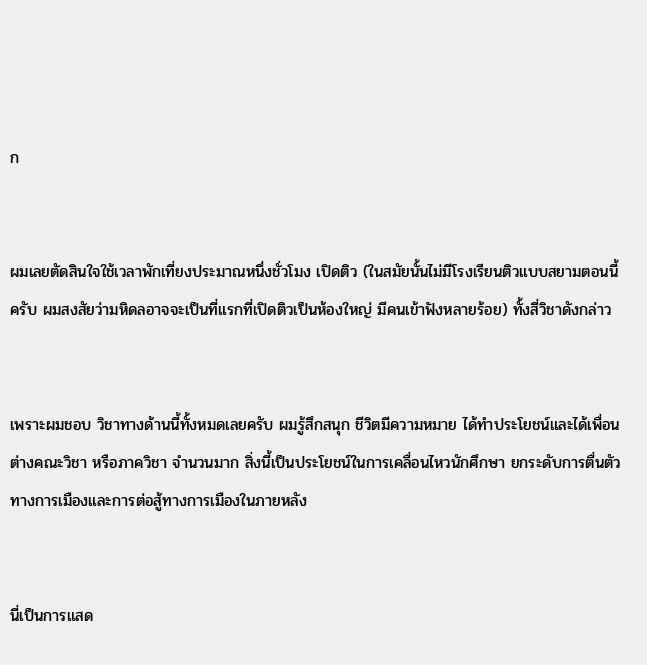ก


ผมเลยตัดสินใจใช้เวลาพักเที่ยงประมาณหนึ่งชั่วโมง เปิดติว (ในสมัยนั้นไม่มีโรงเรียนติวแบบสยามตอนนี้ครับ ผมสงสัยว่ามหิดลอาจจะเป็นที่แรกที่เปิดติวเป็นห้องใหญ่ มีคนเข้าฟังหลายร้อย) ทั้งสี่วิชาดังกล่าว


เพราะผมชอบ วิชาทางด้านนี้ทั้งหมดเลยครับ ผมรู้สึกสนุก ชีวิตมีความหมาย ได้ทำประโยชน์และได้เพื่อนต่างคณะวิชา หรือภาควิชา จำนวนมาก สิ่งนี้เป็นประโยชน์ในการเคลื่อนไหวนักศึกษา ยกระดับการตื่นตัวทางการเมืองและการต่อสู้ทางการเมืองในภายหลัง


นี่เป็นการแสด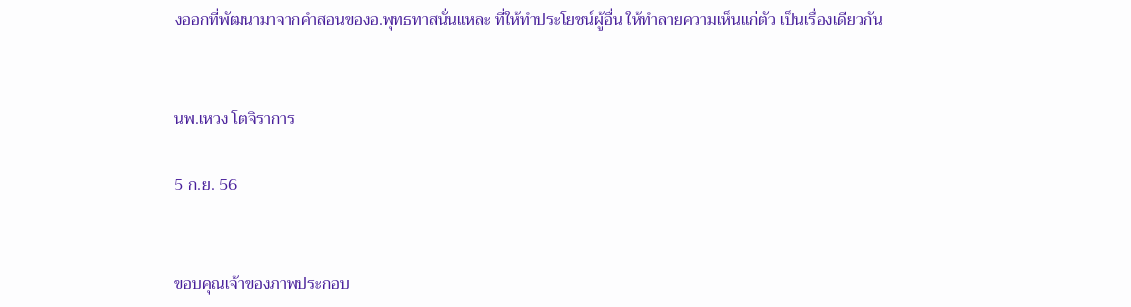งออกที่พัฒนามาจากคำสอนของอ.พุทธทาสนั่นแหละ ที่ให้ทำประโยชน์ผู้อื่น ให้ทำลายความเห็นแก่ตัว เป็นเรื่องเดียวกัน


นพ.เหวง โตจิราการ

5 ก.ย. 56


ขอบคุณเจ้าของภาพประกอบ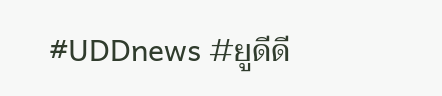#UDDnews #ยูดีดี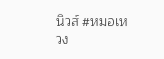นิวส์ #หมอเหวง